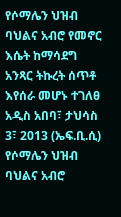የሶማሌን ህዝብ ባህልና አብሮ የመኖር እሴት ከማሳደግ አንጻር ትኩረት ሰጥቶ እየሰራ መሆኑ ተገለፀ
አዲስ አበባ፣ ታህሳስ 3፣ 2013 (ኤፍ.ቢ.ሲ) የሶማሌን ህዝብ ባህልና አብሮ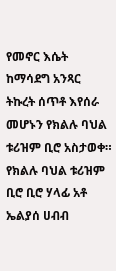የመኖር እሴት ከማሳደግ አንጻር ትኩረት ሰጥቶ እየሰራ መሆኑን የክልሉ ባህል ቱሪዝም ቢሮ አስታወቀ።
የክልሉ ባህል ቱሪዝም ቢሮ ቢሮ ሃላፊ አቶ ኤልያሰ ሀብብ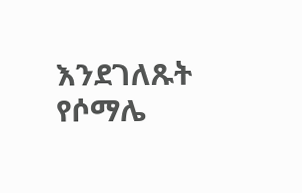እንደገለጹት የሶማሌ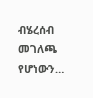ብሄረሰብ መገለጫ የሆነውን…